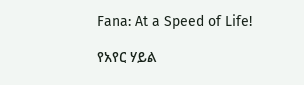Fana: At a Speed of Life!

የአየር ሃይል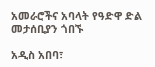አመራሮችና አባላት የዓድዋ ድል መታሰቢያን ጎበኙ

አዲስ አበባ፣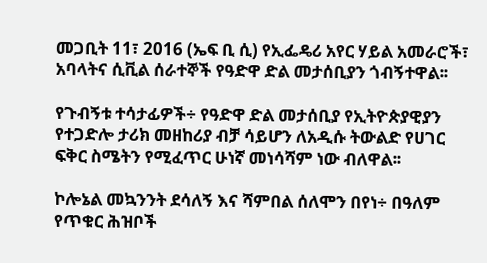መጋቢት 11፣ 2016 (ኤፍ ቢ ሲ) የኢፌዴሪ አየር ሃይል አመራሮች፣ አባላትና ሲቪል ሰራተኞች የዓድዋ ድል መታሰቢያን ጎብኝተዋል፡፡

የጉብኝቱ ተሳታፊዎች÷ የዓድዋ ድል መታሰቢያ የኢትዮጵያዊያን የተጋድሎ ታሪክ መዘከሪያ ብቻ ሳይሆን ለአዲሱ ትውልድ የሀገር ፍቅር ስሜትን የሚፈጥር ሁነኛ መነሳሻም ነው ብለዋል፡፡

ኮሎኔል መኳንንት ደሳለኝ እና ሻምበል ሰለሞን በየነ÷ በዓለም የጥቁር ሕዝቦች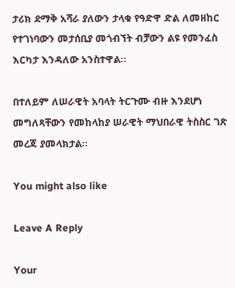ታሪክ ደማቅ አሻራ ያለውን ታላቁ የዓድዋ ድል ለመዘከር የተገነባውን መታሰቢያ መጎብኘት ብቻውን ልዩ የመንፈስ እርካታ እንዳለው አንስተዋል፡፡

በተለይም ለሠራዊት አባላት ትርጉሙ ብዙ እንደሆነ መግለጻቸውን የመከላከያ ሠራዊት ማህበራዊ ትስስር ገጽ መረጃ ያመላክታል፡፡

You might also like

Leave A Reply

Your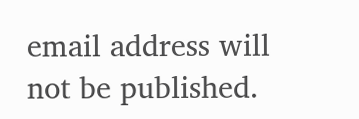email address will not be published.